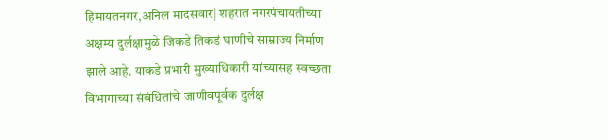हिमायतनगर,अनिल मादसवार| शहरात नगरपंचायतीच्या अक्षम्य दुर्लक्षामुळे जिकडे तिकडं घाणीचे साम्राज्य निर्माण झाले आहे. याकडे प्रभारी मुख्याधिकारी यांच्यासह स्वच्छता विभागाच्या संबंधितांचे जाणीवपूर्वक दुर्लक्ष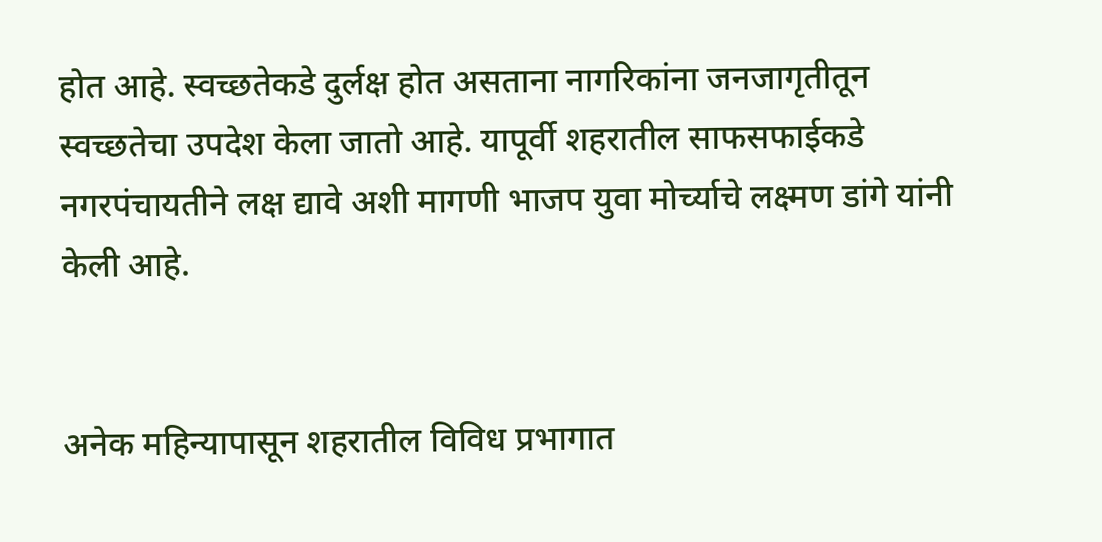होत आहे. स्वच्छतेकडे दुर्लक्ष होत असताना नागरिकांना जनजागृतीतून स्वच्छतेचा उपदेश केला जातो आहे. यापूर्वी शहरातील साफसफाईकडे नगरपंचायतीने लक्ष द्यावे अशी मागणी भाजप युवा मोर्च्याचे लक्ष्मण डांगे यांनी केली आहे.


अनेक महिन्यापासून शहरातील विविध प्रभागात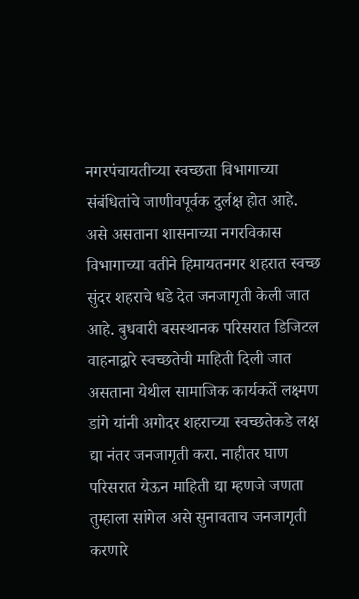नगरपंचायतीच्या स्वच्छता विभागाच्या संबंधितांचे जाणीवपूर्वक दुर्लक्ष होत आहे. असे असताना शासनाच्या नगरविकास विभागाच्या वतीने हिमायतनगर शहरात स्वच्छ सुंदर शहराचे धडे देत जनजागृती केली जात आहे. बुधवारी बसस्थानक परिसरात डिजिटल वाहनाद्वारे स्वच्छतेची माहिती दिली जात असताना येथील सामाजिक कार्यकर्ते लक्ष्मण डांगे यांनी अगोदर शहराच्या स्वच्छतेकडे लक्ष द्या नंतर जनजागृती करा. नाहीतर घाण परिसरात येऊन माहिती द्या म्हणजे जणता तुम्हाला सांगेल असे सुनावताच जनजागृती करणारे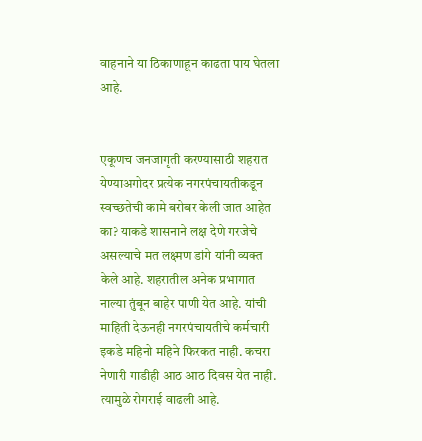वाहनाने या ठिकाणाहून काढता पाय घेतला आहे.


एकूणच जनजागृती करण्यासाठी शहरात येण्याअगोदर प्रत्येक नगरपंचायतीकडून स्वच्छतेची कामे बरोबर केली जात आहेत का? याकडे शासनाने लक्ष देणे गरजेचे असल्याचे मत लक्ष्मण डांगे यांनी व्यक्त केले आहे. शहरातील अनेक प्रभागात नाल्या तुंबून बाहेर पाणी येत आहे. यांची माहिती देऊनही नगरपंचायतीचे कर्मचारी इकडे महिनो महिने फिरकत नाही. कचरा नेणारी गाडीही आठ आठ दिवस येत नाही. त्यामुळे रोगराई वाढली आहे.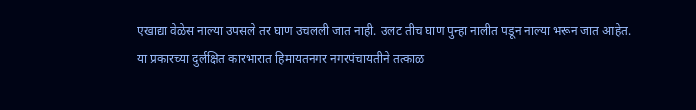एखाद्या वेळेस नाल्या उपसले तर घाण उचलली जात नाही. उलट तीच घाण पुन्हा नालीत पडून नाल्या भरून जात आहेत. या प्रकारच्या दुर्लक्षित कारभारात हिमायतनगर नगरपंचायतीने तत्काळ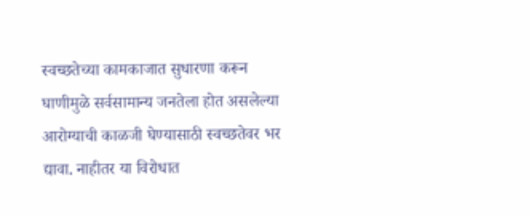स्वच्छतेच्या कामकाजात सुधारणा करून घाणीमुळे सर्वसामान्य जनतेला होत असलेल्या आरोग्याची काळजी घेण्यासाठी स्वच्छतेवर भर द्यावा. नाहीतर या विरोधात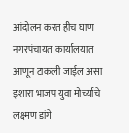आंदोलन करत हीच घाण नगरपंचायत कार्यालयात आणून टाकली जाईल असा इशारा भाजप युवा मोर्च्याचे लक्ष्मण डांगे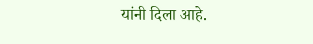यांनी दिला आहे.